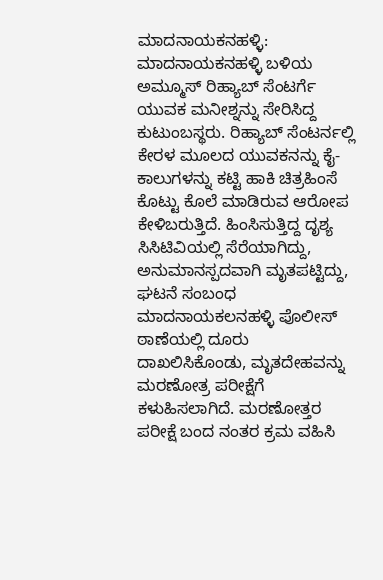ಮಾದನಾಯಕನಹಳ್ಳಿ: ಮಾದನಾಯಕನಹಳ್ಳಿ ಬಳಿಯ ಅಮ್ಮೂಸ್ ರಿಹ್ಯಾಬ್ ಸೆಂಟರ್ಗೆ ಯುವಕ ಮನೀಶ್ನನ್ನು ಸೇರಿಸಿದ್ದ ಕುಟುಂಬಸ್ಥರು. ರಿಹ್ಯಾಬ್ ಸೆಂಟರ್ನಲ್ಲಿ ಕೇರಳ ಮೂಲದ ಯುವಕನನ್ನು ಕೈ-ಕಾಲುಗಳನ್ನು ಕಟ್ಟಿ ಹಾಕಿ ಚಿತ್ರಹಿಂಸೆ ಕೊಟ್ಟು ಕೊಲೆ ಮಾಡಿರುವ ಆರೋಪ ಕೇಳಿಬರುತ್ತಿದೆ. ಹಿಂಸಿಸುತ್ತಿದ್ದ ದೃಶ್ಯ ಸಿಸಿಟಿವಿಯಲ್ಲಿ ಸೆರೆಯಾಗಿದ್ದು, ಅನುಮಾನಸ್ಪದವಾಗಿ ಮೃತಪಟ್ಟಿದ್ದು, ಘಟನೆ ಸಂಬಂಧ ಮಾದನಾಯಕಲನಹಳ್ಳಿ ಪೊಲೀಸ್ ಠಾಣೆಯಲ್ಲಿ ದೂರು ದಾಖಲಿಸಿಕೊಂಡು, ಮೃತದೇಹವನ್ನು ಮರಣೋತ್ರ ಪರೀಕ್ಷೆಗೆ ಕಳುಹಿಸಲಾಗಿದೆ. ಮರಣೋತ್ತರ ಪರೀಕ್ಷೆ ಬಂದ ನಂತರ ಕ್ರಮ ವಹಿಸಿ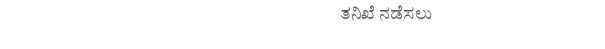ತನಿಖೆ ನಡೆಸಲು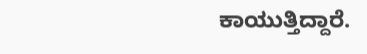ಕಾಯುತ್ತಿದ್ದಾರೆ.